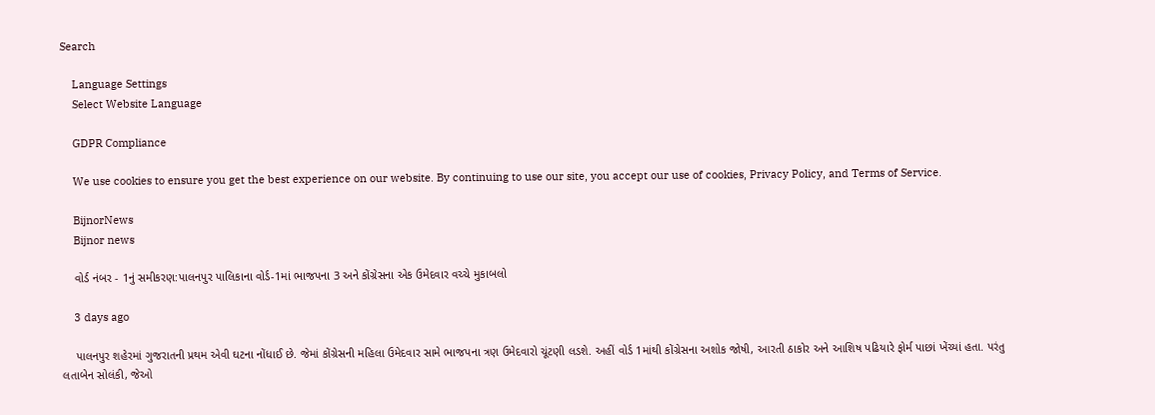Search

    Language Settings
    Select Website Language

    GDPR Compliance

    We use cookies to ensure you get the best experience on our website. By continuing to use our site, you accept our use of cookies, Privacy Policy, and Terms of Service.

    BijnorNews
    Bijnor news

    વોર્ડ નંબર - 1નું સમીકરણ:પાલનપુર પાલિકાના વોર્ડ-1માં ભાજપના 3 અને કોંગ્રેસના એક ઉમેદવાર વચ્ચે મુકાબલો

    3 days ago

    પાલનપુર શહેરમાં ગુજરાતની પ્રથમ એવી ઘટના નોંધાઈ છે. જેમાં કોંગ્રેસની મહિલા ઉમેદવાર સામે ભાજપના ત્રણ ઉમેદવારો ચૂંટણી લડશે. અહીં વોર્ડ 1માંથી કોંગ્રેસના અશોક જોષી, આરતી ઠાકોર અને આશિષ પઢિયારે ફોર્મ પાછાં ખેંચ્યાં હતા. પરંતુ લતાબેન સોલંકી, જેઓ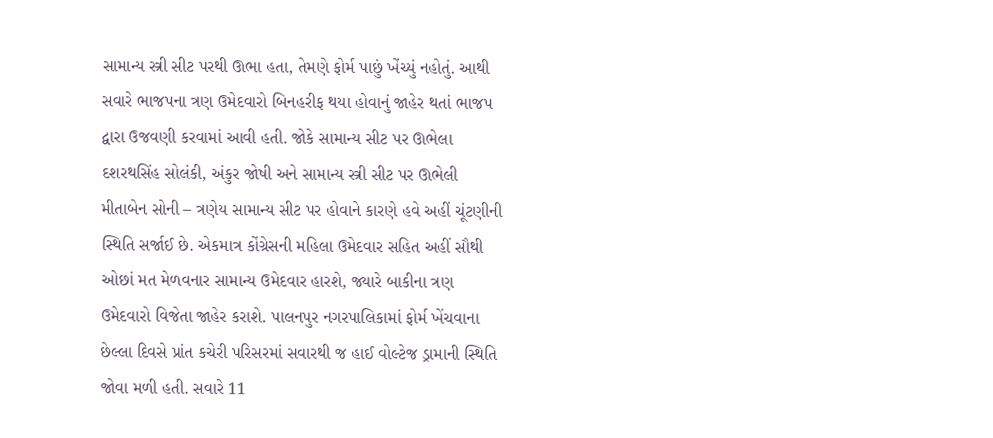સામાન્ય સ્ત્રી સીટ પરથી ઊભા હતા, તેમણે ફોર્મ પાછું ખેંચ્યું નહોતું. આથી સવારે ભાજપના ત્રણ ઉમેદવારો બિનહરીફ થયા હોવાનું જાહેર થતાં ભાજપ દ્વારા ઉજવણી કરવામાં આવી હતી. જોકે સામાન્ય સીટ પર ઊભેલા દશરથસિંહ સોલંકી, અંકુર જોષી અને સામાન્ય સ્ત્રી સીટ પર ઊભેલી મીતાબેન સોની – ત્રણેય સામાન્ય સીટ પર હોવાને કારણે હવે અહીં ચૂંટણીની સ્થિતિ સર્જાઈ છે. એકમાત્ર કોંગ્રેસની મહિલા ઉમેદવાર સહિત અહીં સૌથી ઓછાં મત મેળવનાર સામાન્ય ઉમેદવાર હારશે, જ્યારે બાકીના ત્રણ ઉમેદવારો વિજેતા જાહેર કરાશે. પાલનપુર નગરપાલિકામાં ફોર્મ ખેંચવાના છેલ્લા દિવસે પ્રાંત કચેરી પરિસરમાં સવારથી જ હાઈ વોલ્ટેજ ડ્રામાની સ્થિતિ જોવા મળી હતી. સવારે 11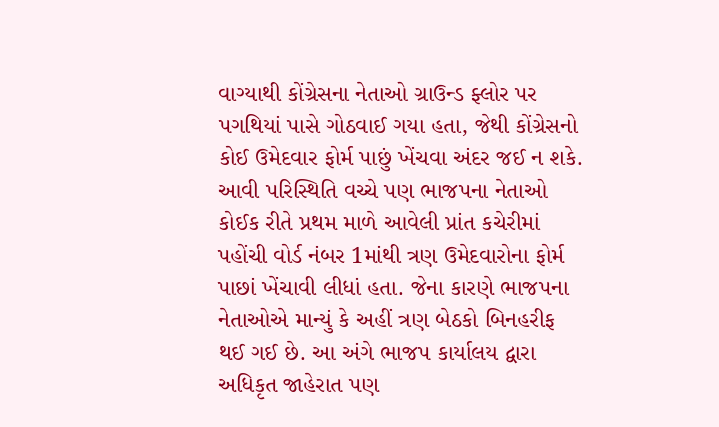વાગ્યાથી કોંગ્રેસના નેતાઓ ગ્રાઉન્ડ ફ્લોર પર પગથિયાં પાસે ગોઠવાઈ ગયા હતા, જેથી કોંગ્રેસનો કોઈ ઉમેદવાર ફોર્મ પાછું ખેંચવા અંદર જઈ ન શકે. આવી પરિસ્થિતિ વચ્ચે પણ ભાજપના નેતાઓ કોઈક રીતે પ્રથમ માળે આવેલી પ્રાંત કચેરીમાં પહોંચી વોર્ડ નંબર 1માંથી ત્રણ ઉમેદવારોના ફોર્મ પાછાં ખેંચાવી લીધાં હતા. જેના કારણે ભાજપના નેતાઓએ માન્યું કે અહીં ત્રણ બેઠકો બિનહરીફ થઈ ગઈ છે. આ અંગે ભાજપ કાર્યાલય દ્વારા અધિકૃત જાહેરાત પણ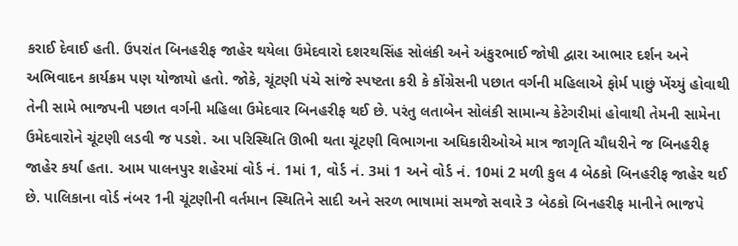કરાઈ દેવાઈ હતી. ઉપરાંત બિનહરીફ જાહેર થયેલા ઉમેદવારો દશરથસિંહ સોલંકી અને અંકુરભાઈ જોષી દ્વારા આભાર દર્શન અને અભિવાદન કાર્યક્રમ પણ યોજાયો હતો. જોકે, ચૂંટણી પંચે સાંજે સ્પષ્ટતા કરી કે કોંગ્રેસની પછાત વર્ગની મહિલાએ ફોર્મ પાછું ખેંચ્યું હોવાથી તેની સામે ભાજપની પછાત વર્ગની મહિલા ઉમેદવાર બિનહરીફ થઈ છે. પરંતુ લતાબેન સોલંકી સામાન્ય કેટેગરીમાં હોવાથી તેમની સામેના ઉમેદવારોને ચૂંટણી લડવી જ પડશે. આ પરિસ્થિતિ ઊભી થતા ચૂંટણી વિભાગના અધિકારીઓએ માત્ર જાગૃતિ ચૌધરીને જ બિનહરીફ જાહેર કર્યા હતા. આમ પાલનપુર શહેરમાં વોર્ડ નં. 1માં 1, વોર્ડ નં. 3માં 1 અને વોર્ડ નં. 10માં 2 મળી કુલ 4 બેઠકો બિનહરીફ જાહેર થઈ છે. પાલિકાના વોર્ડ નંબર 1ની ચૂંટણીની વર્તમાન સ્થિતિને સાદી અને સરળ ભાષામાં સમજો સવારે 3 બેઠકો બિનહરીફ માનીને ભાજપે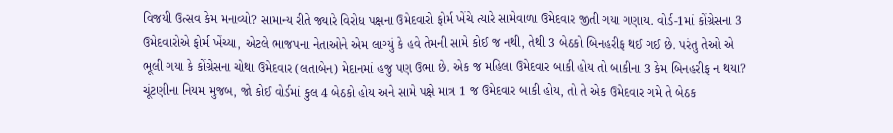વિજયી ઉત્સવ કેમ મનાવ્યો? સામાન્ય રીતે જ્યારે વિરોધ પક્ષના ઉમેદવારો ફોર્મ ખેંચે ત્યારે સામેવાળા ઉમેદવાર જીતી ગયા ગણાય. વોર્ડ-1માં કોંગ્રેસના 3 ઉમેદવારોએ ફોર્મ ખેંચ્યા, એટલે ભાજપના નેતાઓને એમ લાગ્યું કે હવે તેમની સામે કોઈ જ નથી, તેથી 3 બેઠકો બિનહરીફ થઈ ગઈ છે. પરંતુ તેઓ એ ભૂલી ગયા કે કોંગ્રેસના ચોથા ઉમેદવાર (લતાબેન) મેદાનમાં હજુ પણ ઉભા છે. એક જ મહિલા ઉમેદવાર બાકી હોય તો બાકીના 3 કેમ બિનહરીફ ન થયા? ચૂંટણીના નિયમ મુજબ, જો કોઈ વોર્ડમાં કુલ 4 બેઠકો હોય અને સામે પક્ષે માત્ર 1 જ ઉમેદવાર બાકી હોય, તો તે એક ઉમેદવાર ગમે તે બેઠક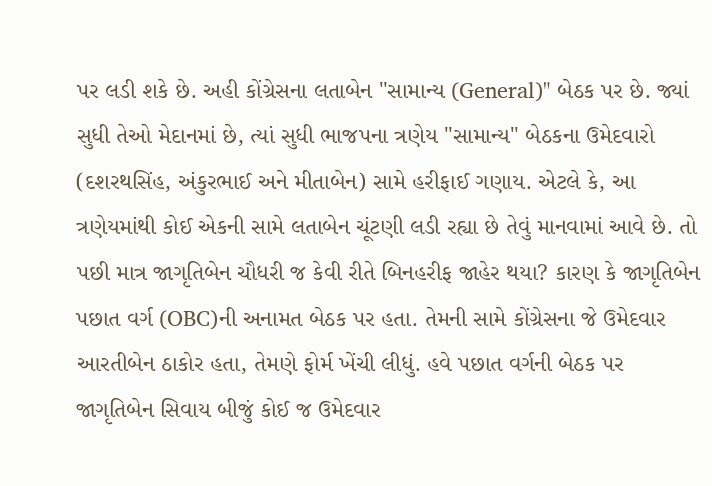પર લડી શકે છે. અહી કોંગ્રેસના લતાબેન "સામાન્ય (General)" બેઠક પર છે. જ્યાં સુધી તેઓ મેદાનમાં છે, ત્યાં સુધી ભાજપના ત્રણેય "સામાન્ય" બેઠકના ઉમેદવારો (દશરથસિંહ, અંકુરભાઈ અને મીતાબેન) સામે હરીફાઈ ગણાય. એટલે કે, આ ત્રણેયમાંથી કોઈ એકની સામે લતાબેન ચૂંટણી લડી રહ્યા છે તેવું માનવામાં આવે છે. તો પછી માત્ર જાગૃતિબેન ચૌધરી જ કેવી રીતે બિનહરીફ જાહેર થયા? કારણ કે જાગૃતિબેન પછાત વર્ગ (OBC)ની અનામત બેઠક પર હતા. તેમની સામે કોંગ્રેસના જે ઉમેદવાર આરતીબેન ઠાકોર હતા, તેમણે ફોર્મ ખેંચી લીધું. હવે પછાત વર્ગની બેઠક પર જાગૃતિબેન સિવાય બીજું કોઈ જ ઉમેદવાર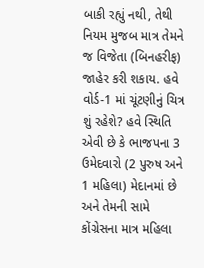બાકી રહ્યું નથી, તેથી નિયમ મુજબ માત્ર તેમને જ વિજેતા (બિનહરીફ) જાહેર કરી શકાય. હવે વોર્ડ-1 માં ચૂંટણીનું ચિત્ર શું રહેશે? હવે સ્થિતિ એવી છે કે ભાજપના 3 ઉમેદવારો (2 પુરુષ અને 1 મહિલા) મેદાનમાં છે અને તેમની સામે કોંગ્રેસના માત્ર મહિલા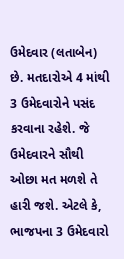ઉમેદવાર (લતાબેન) છે. મતદારોએ 4 માંથી 3 ઉમેદવારોને પસંદ કરવાના રહેશે. જે ઉમેદવારને સૌથી ઓછા મત મળશે તે હારી જશે. એટલે કે, ભાજપના 3 ઉમેદવારો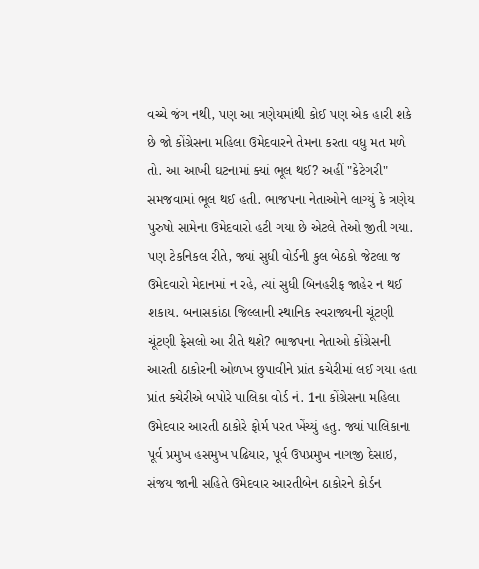વચ્ચે જંગ નથી, પણ આ ત્રણેયમાંથી કોઈ પણ એક હારી શકે છે જો કોંગ્રેસના મહિલા ઉમેદવારને તેમના કરતા વધુ મત મળે તો. આ આખી ઘટનામાં ક્યાં ભૂલ થઈ? અહીં "કેટેગરી" સમજવામાં ભૂલ થઈ હતી. ભાજપના નેતાઓને લાગ્યું કે ત્રણેય પુરુષો સામેના ઉમેદવારો હટી ગયા છે એટલે તેઓ જીતી ગયા. પણ ટેકનિકલ રીતે, જ્યાં સુધી વોર્ડની કુલ બેઠકો જેટલા જ ઉમેદવારો મેદાનમાં ન રહે, ત્યાં સુધી બિનહરીફ જાહેર ન થઈ શકાય. બનાસકાંઠા જિલ્લાની સ્થાનિક સ્વરાજ્યની ચૂંટણી ચૂંટણી ફેસલો આ રીતે થશે? ભાજપના નેતાઓ કોંગ્રેસની આરતી ઠાકોરની ઓળખ છુપાવીને પ્રાંત કચેરીમાં લઈ ગયા હતા પ્રાંત કચેરીએ બપોરે પાલિકા વોર્ડ નં. 1ના કોંગ્રેસના મહિલા ઉમેદવાર આરતી ઠાકોરે ફોર્મ પરત ખેંચ્યું હતુ. જ્યાં પાલિકાના પૂર્વ પ્રમુખ હસમુખ પઢિયાર, પૂર્વ ઉપપ્રમુખ નાગજી દેસાઇ, સંજય જાની સહિતે ઉમેદવાર આરતીબેન ઠાકોરને કોર્ડન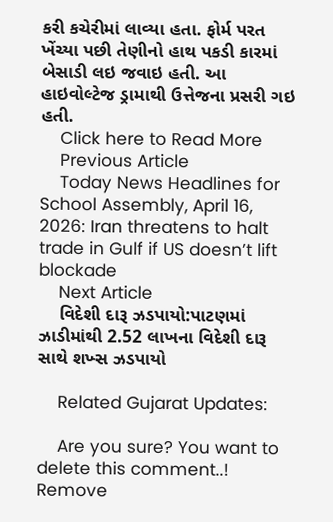કરી કચેરીમાં લાવ્યા હતા. ફોર્મ પરત ખેંચ્યા પછી તેણીનો હાથ પકડી કારમાં બેસાડી લઇ જવાઇ હતી. આ હાઇવોલ્ટેજ ડ્રામાથી ઉત્તેજના પ્રસરી ગઇ હતી.
    Click here to Read More
    Previous Article
    Today News Headlines for School Assembly, April 16, 2026: Iran threatens to halt trade in Gulf if US doesn’t lift blockade
    Next Article
    વિદેશી દારૂ ઝડપાયો:પાટણમાં ઝાડીમાંથી 2.52 લાખના વિદેશી દારૂ સાથે શખ્સ ઝડપાયો

    Related Gujarat Updates:

    Are you sure? You want to delete this comment..! Remove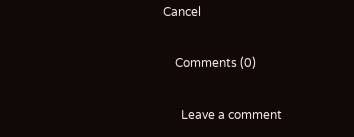Cancel

    Comments (0)

      Leave a comment